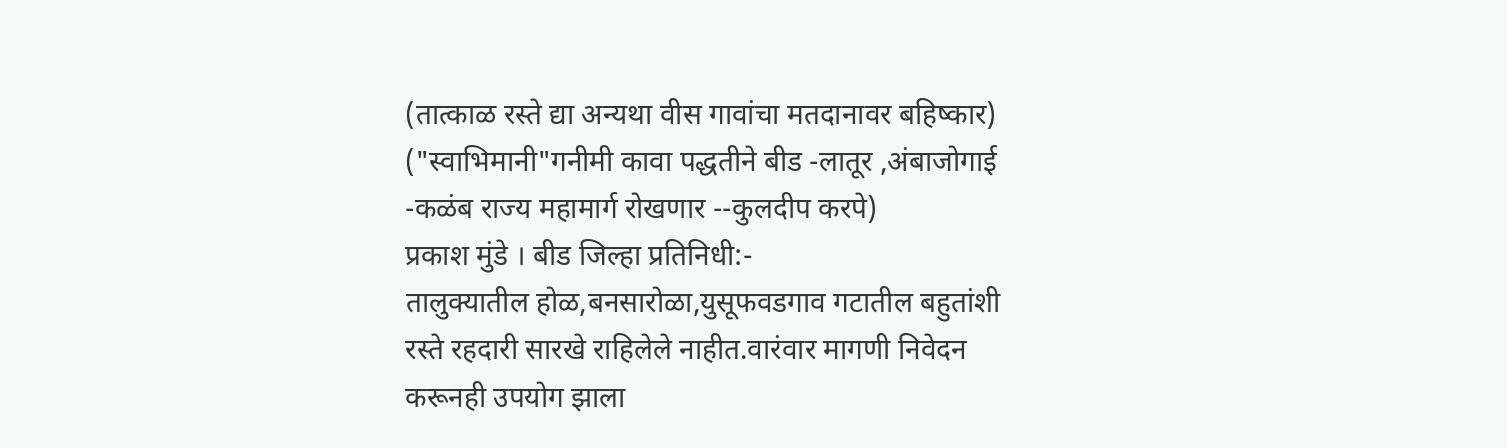(तात्काळ रस्ते द्या अन्यथा वीस गावांचा मतदानावर बहिष्कार)
("स्वाभिमानी"गनीमी कावा पद्धतीने बीड -लातूर ,अंबाजोगाई -कळंब राज्य महामार्ग रोखणार --कुलदीप करपे)
प्रकाश मुंडे । बीड जिल्हा प्रतिनिधी:-
तालुक्यातील होळ,बनसारोळा,युसूफवडगाव गटातील बहुतांशी रस्ते रहदारी सारखे राहिलेले नाहीत.वारंवार मागणी निवेदन करूनही उपयोग झाला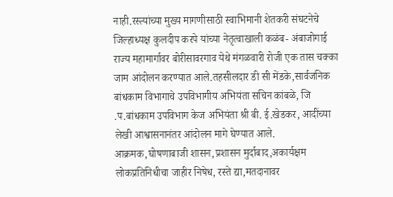नाही.रस्त्यांच्या मुख्य मागणीसाठी स्वाभिमानी शेतकरी संघटनेचे जिल्हाध्यक्ष कुलदीप करपे यांच्या नेतृत्वाखाली कळंब- अंबाजोगाई राज्य महामार्गावर बोरीसावरगाव येथे मंगळवारी रोजी एक तास चक्का जाम आंदोलन करण्यात आले.तहसीलदार डी सी मेंडके,सार्वजनिक बांधकाम विभागाचे उपविभागीय अभियंता सचिन कांबळे, जि .प.बांधकाम उपविभाग केज अभियंता श्री बी. ई.खेडकर, आदींच्या लेखी आश्वासनानंतर आंदोलन मागे घेण्यात आले.
आक्रमक,घोषणाबाजी शासन,प्रशासन मुर्दाबाद,अकार्यक्षम लोकप्रतिनिधीचा जाहीर निषेध, रस्ते द्या,मतदानावर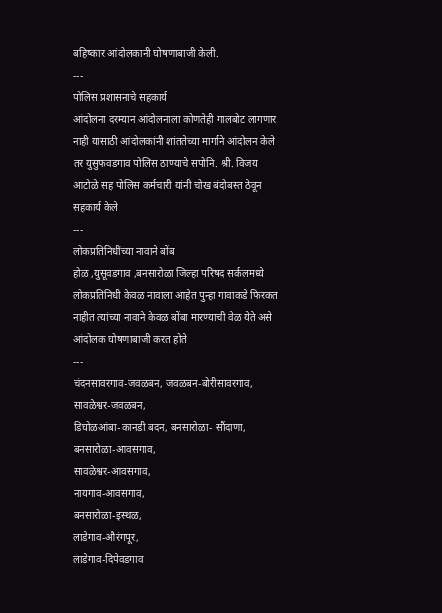बहिष्कार आंदोलकानी घोषणाबाजी केली.
---
पोलिस प्रशासनाचे सहकार्य
आंदोलना दरम्यान आंदोलनाला कोणतेही गालबोट लागणार नाही यासाठी आंदोलकांनी शांततेच्या मार्गाने आंदोलन केले तर युसुफवडगाव पोलिस ठाण्याचे सपोनि. श्री. विजय आटोळे सह पोलिस कर्मचारी यांनी चोख बंदोबस्त ठेवून सहकार्य केले
---
लोकप्रतिनिधींच्या नावाने बोंब
होळ ,युसूवडगाव ,बनसारोळा जिल्हा परिषद सर्कलमध्ये लोकप्रतिनिधी केवळ नावाला आहेत पुन्हा गावाकडे फिरकत नाहीत त्यांच्या नावाने केवळ बोंबा मारण्याची वेळ येते असे आंदोलक घोषणाबाजी करत होते
---
चंदनसावरगाव-जवळबन, जवळबन-बोरीसावरगाव,
सावळेश्वर-जवळबन,
डिघोळआंबा-कानडी बदन, बनसारोळा- सौंदाणा,
बनसारोळा-आवसगाव,
सावळेश्वर-आवसगाव,
नायगाव-आवसगाव,
बनसारोळा-इस्थळ,
लाडेगाव-औरंगपूर,
लाडेगाव-दिपेवडगाव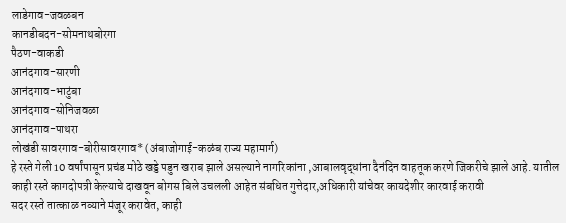लाडेगाव-जवळबन
कानडीबदन-सोमनाथबोरगा
पैठण-वाकडी
आनंदगाव-सारणी
आनंदगाव-भाटुंबा
आनंदगाव-सोनिजवळा
आनंदगाव-पाथरा
लोखंडी सावरगाव-बोरीसावरगाव* (अंबाजोगाई-कळंब राज्य महामार्ग)
हे रस्ते गेली 10 वर्षांपासून प्रचंड मोठे खड्डे पडुन खराब झाले असल्याने नागरिकांना ,आबालवृद्धांना दैनंदिन वाहतूक करणे जिकरीचे झाले आहे. यातील काही रस्ते कागदोपत्री केल्याचे दाखवून बोगस बिले उचलली आहेत संबधित गुत्तेदार,अधिकारी यांचेवर कायदेशीर कारवाई करावी
सदर रस्ते तात्काळ नव्याने मंजूर करावेत, काही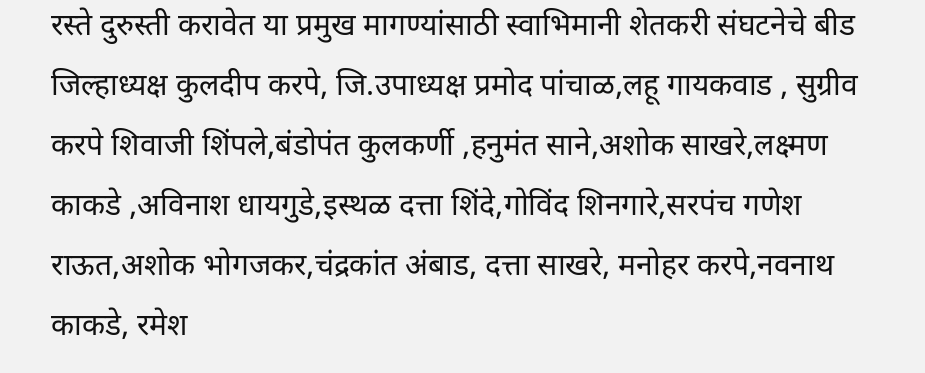रस्ते दुरुस्ती करावेत या प्रमुख मागण्यांसाठी स्वाभिमानी शेतकरी संघटनेचे बीड जिल्हाध्यक्ष कुलदीप करपे, जि.उपाध्यक्ष प्रमोद पांचाळ,लहू गायकवाड , सुग्रीव करपे शिवाजी शिंपले,बंडोपंत कुलकर्णी ,हनुमंत साने,अशोक साखरे,लक्ष्मण काकडे ,अविनाश धायगुडे,इस्थळ दत्ता शिंदे,गोविंद शिनगारे,सरपंच गणेश राऊत,अशोक भोगजकर,चंद्रकांत अंबाड, दत्ता साखरे, मनोहर करपे,नवनाथ काकडे, रमेश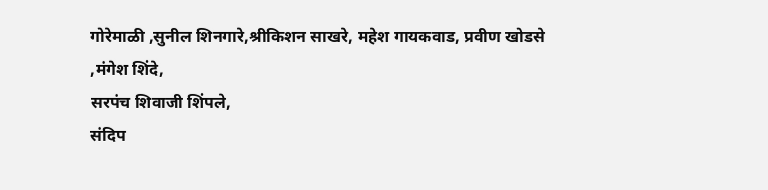गोरेमाळी ,सुनील शिनगारे,श्रीकिशन साखरे, महेश गायकवाड, प्रवीण खोडसे ,मंगेश शिंदे,
सरपंच शिवाजी शिंपले,
संदिप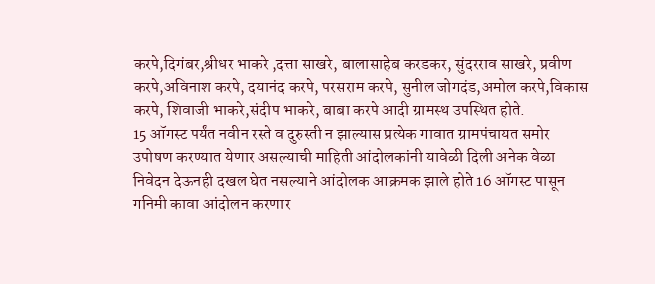करपे,दिगंबर,श्रीधर भाकरे ,दत्ता साखरे, बालासाहेब करडकर, सुंदरराव साखरे, प्रवीण करपे,अविनाश करपे, दयानंद करपे, परसराम करपे, सुनील जोगदंड,अमोल करपे,विकास करपे, शिवाजी भाकरे,संदीप भाकरे, बाबा करपे आदी ग्रामस्थ उपस्थित होते.
15 ऑगस्ट पर्यंत नवीन रस्ते व दुरुस्ती न झाल्यास प्रत्येक गावात ग्रामपंचायत समोर उपोषण करण्यात येणार असल्याची माहिती आंदोलकांनी यावेळी दिली अनेक वेळा निवेदन देऊनही दखल घेत नसल्याने आंदोलक आक्रमक झाले होते 16 ऑगस्ट पासून गनिमी कावा आंदोलन करणार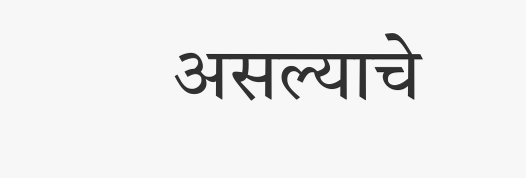असल्याचे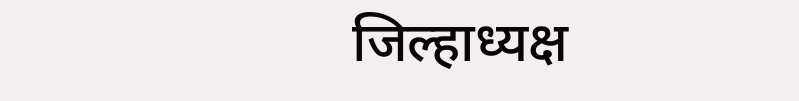जिल्हाध्यक्ष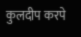कुलदीप करपे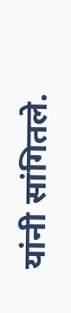यांनी सांगितले.